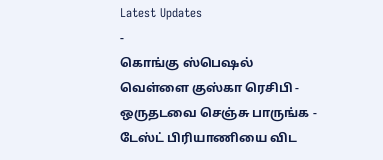Latest Updates
-
கொங்கு ஸ்பெஷல் வெள்ளை குஸ்கா ரெசிபி - ஒருதடவை செஞ்சு பாருங்க - டேஸ்ட் பிரியாணியை விட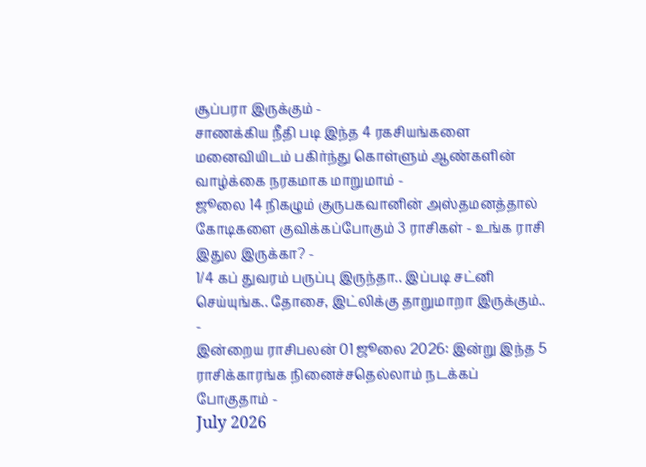சூப்பரா இருக்கும் -
சாணக்கிய நீதி படி இந்த 4 ரகசியங்களை மனைவியிடம் பகிர்ந்து கொள்ளும் ஆண்களின் வாழ்க்கை நரகமாக மாறுமாம் -
ஜூலை 14 நிகழும் குருபகவானின் அஸ்தமனத்தால் கோடிகளை குவிக்கப்போகும் 3 ராசிகள் - உங்க ராசி இதுல இருக்கா? -
1/4 கப் துவரம் பருப்பு இருந்தா.. இப்படி சட்னி செய்யுங்க.. தோசை, இட்லிக்கு தாறுமாறா இருக்கும்.. -
இன்றைய ராசிபலன் 01 ஜூலை 2026: இன்று இந்த 5 ராசிக்காரங்க நினைச்சதெல்லாம் நடக்கப் போகுதாம் -
July 2026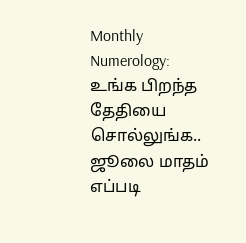Monthly Numerology: உங்க பிறந்த தேதியை சொல்லுங்க.. ஜூலை மாதம் எப்படி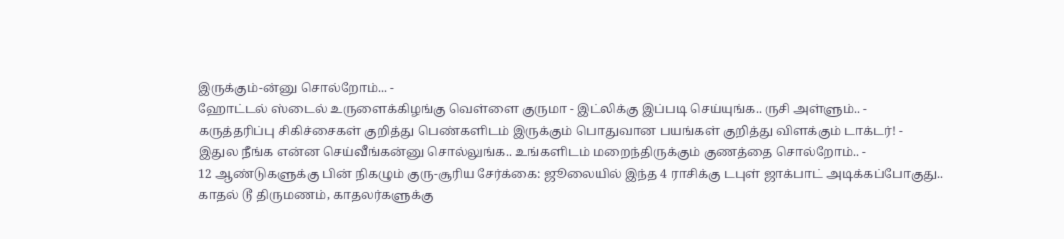இருக்கும்-ன்னு சொல்றோம்... -
ஹோட்டல் ஸ்டைல் உருளைக்கிழங்கு வெள்ளை குருமா - இட்லிக்கு இப்படி செய்யுங்க.. ருசி அள்ளும்.. -
கருத்தரிப்பு சிகிச்சைகள் குறித்து பெண்களிடம் இருக்கும் பொதுவான பயங்கள் குறித்து விளக்கும் டாக்டர்! -
இதுல நீங்க என்ன செய்வீங்கன்னு சொல்லுங்க.. உங்களிடம் மறைந்திருக்கும் குணத்தை சொல்றோம்.. -
12 ஆண்டுகளுக்கு பின் நிகழும் குரு-சூரிய சேர்க்கை: ஜூலையில் இந்த 4 ராசிக்கு டபுள் ஜாக்பாட் அடிக்கப்போகுது..
காதல் டூ திருமணம், காதலர்களுக்கு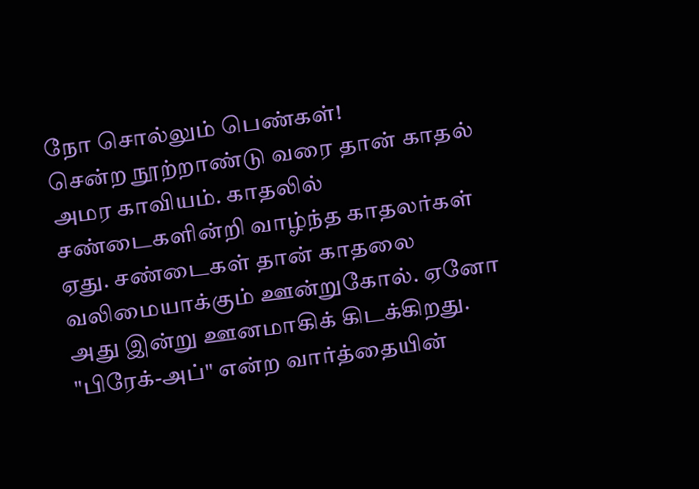நோ சொல்லும் பெண்கள்!
சென்ற நூற்றாண்டு வரை தான் காதல் அமர காவியம். காதலில் சண்டைகளின்றி வாழ்ந்த காதலர்கள் ஏது. சண்டைகள் தான் காதலை வலிமையாக்கும் ஊன்றுகோல். ஏனோ அது இன்று ஊனமாகிக் கிடக்கிறது. "பிரேக்-அப்" என்ற வார்த்தையின்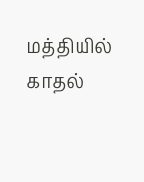மத்தியில் காதல்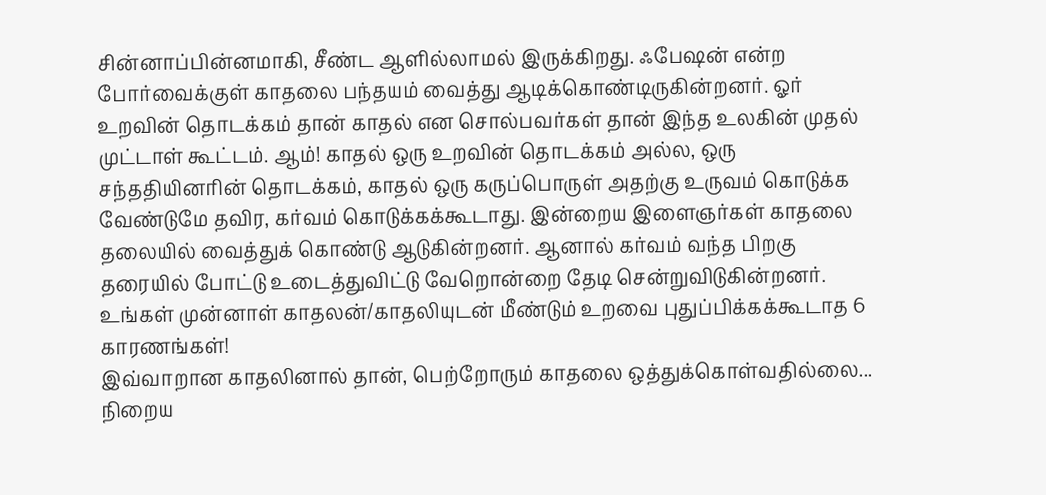சின்னாப்பின்னமாகி, சீண்ட ஆளில்லாமல் இருக்கிறது. ஃபேஷன் என்ற போர்வைக்குள் காதலை பந்தயம் வைத்து ஆடிக்கொண்டிருகின்றனர். ஓர் உறவின் தொடக்கம் தான் காதல் என சொல்பவர்கள் தான் இந்த உலகின் முதல் முட்டாள் கூட்டம். ஆம்! காதல் ஒரு உறவின் தொடக்கம் அல்ல, ஒரு சந்ததியினரின் தொடக்கம், காதல் ஒரு கருப்பொருள் அதற்கு உருவம் கொடுக்க வேண்டுமே தவிர, கர்வம் கொடுக்கக்கூடாது. இன்றைய இளைஞர்கள் காதலை தலையில் வைத்துக் கொண்டு ஆடுகின்றனர். ஆனால் கர்வம் வந்த பிறகு தரையில் போட்டு உடைத்துவிட்டு வேறொன்றை தேடி சென்றுவிடுகின்றனர்.
உங்கள் முன்னாள் காதலன்/காதலியுடன் மீண்டும் உறவை புதுப்பிக்கக்கூடாத 6 காரணங்கள்!
இவ்வாறான காதலினால் தான், பெற்றோரும் காதலை ஒத்துக்கொள்வதில்லை... நிறைய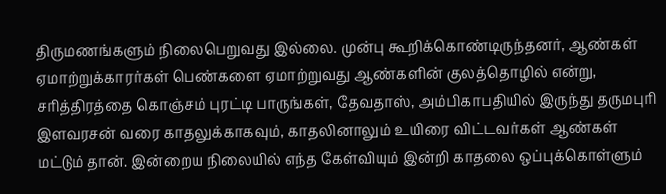திருமணங்களும் நிலைபெறுவது இல்லை. முன்பு கூறிக்கொண்டிருந்தனர், ஆண்கள் ஏமாற்றுக்காரர்கள் பெண்களை ஏமாற்றுவது ஆண்களின் குலத்தொழில் என்று, சரித்திரத்தை கொஞ்சம் புரட்டி பாருங்கள், தேவதாஸ், அம்பிகாபதியில் இருந்து தருமபுரி இளவரசன் வரை காதலுக்காகவும், காதலினாலும் உயிரை விட்டவர்கள் ஆண்கள் மட்டும் தான். இன்றைய நிலையில் எந்த கேள்வியும் இன்றி காதலை ஒப்புக்கொள்ளும்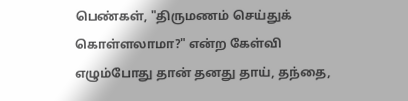பெண்கள், "திருமணம் செய்துக் கொள்ளலாமா?" என்ற கேள்வி எழும்போது தான் தனது தாய், தந்தை,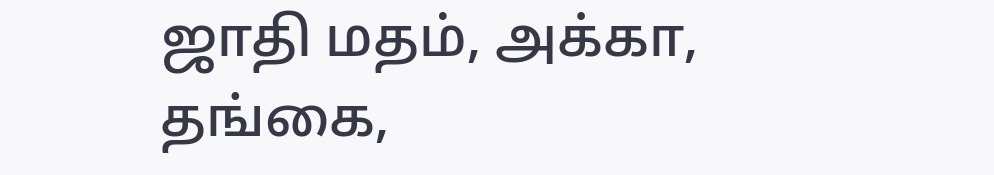ஜாதி மதம், அக்கா, தங்கை,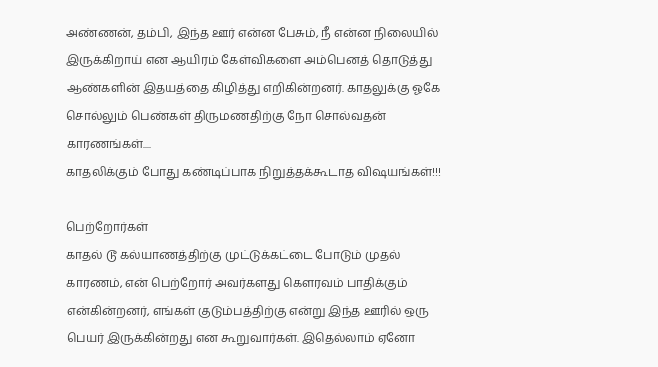அண்ணன், தம்பி, இந்த ஊர் என்ன பேசும், நீ என்ன நிலையில் இருக்கிறாய் என ஆயிரம் கேள்விகளை அம்பெனத் தொடுத்து ஆண்களின் இதயத்தை கிழித்து எறிகின்றனர். காதலுக்கு ஓகே சொல்லும் பெண்கள் திருமணதிற்கு நோ சொல்வதன் காரணங்கள்....
காதலிக்கும் போது கண்டிப்பாக நிறுத்தக்கூடாத விஷயங்கள்!!!

பெற்றோர்கள்
காதல் டூ கல்யாணத்திற்கு முட்டுக்கட்டை போடும் முதல் காரணம், என் பெற்றோர் அவர்களது கெளரவம் பாதிக்கும் என்கின்றனர், எங்கள் குடும்பத்திற்கு என்று இந்த ஊரில் ஒரு பெயர் இருக்கின்றது என கூறுவார்கள். இதெல்லாம் ஏனோ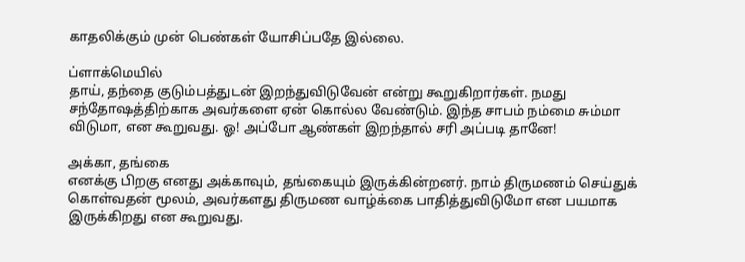காதலிக்கும் முன் பெண்கள் யோசிப்பதே இல்லை.

ப்ளாக்மெயில்
தாய், தந்தை குடும்பத்துடன் இறந்துவிடுவேன் என்று கூறுகிறார்கள். நமது சந்தோஷத்திற்காக அவர்களை ஏன் கொல்ல வேண்டும். இந்த சாபம் நம்மை சும்மா விடுமா, என கூறுவது. ஓ! அப்போ ஆண்கள் இறந்தால் சரி அப்படி தானே!

அக்கா, தங்கை
எனக்கு பிறகு எனது அக்காவும், தங்கையும் இருக்கின்றனர். நாம் திருமணம் செய்துக் கொள்வதன் மூலம், அவர்களது திருமண வாழ்க்கை பாதித்துவிடுமோ என பயமாக இருக்கிறது என கூறுவது.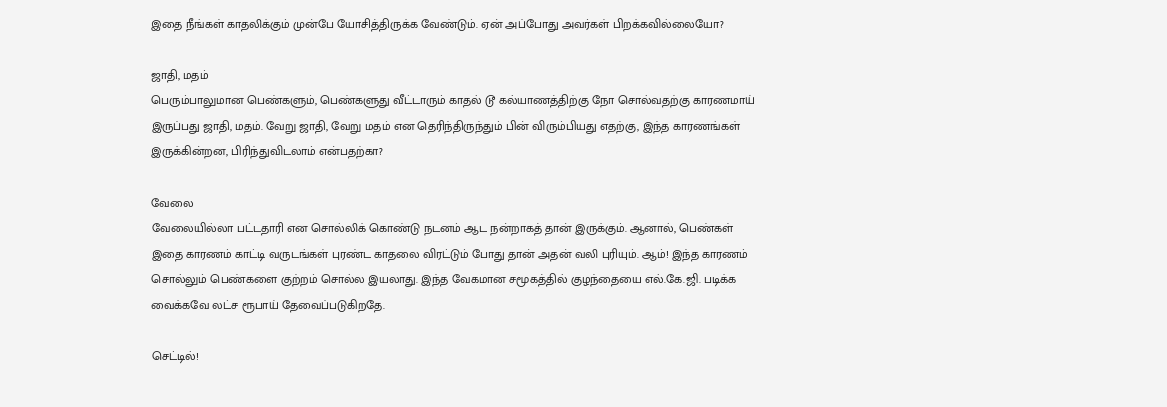இதை நீங்கள் காதலிக்கும் முன்பே யோசித்திருக்க வேண்டும். ஏன் அப்போது அவர்கள் பிறக்கவில்லையோ?

ஜாதி, மதம்
பெரும்பாலுமான பெண்களும், பெண்களுது வீட்டாரும் காதல் டூ கல்யாணத்திற்கு நோ சொல்வதற்கு காரணமாய் இருப்பது ஜாதி, மதம். வேறு ஜாதி, வேறு மதம் என தெரிந்திருந்தும் பின் விரும்பியது எதற்கு, இந்த காரணங்கள் இருக்கின்றன, பிரிந்துவிடலாம் என்பதற்கா?

வேலை
வேலையில்லா பட்டதாரி என சொல்லிக் கொண்டு நடனம் ஆட நன்றாகத் தான் இருக்கும். ஆனால், பெண்கள் இதை காரணம் காட்டி வருடங்கள் புரண்ட காதலை விரட்டும் போது தான் அதன் வலி புரியும். ஆம்! இந்த காரணம் சொல்லும் பெண்களை குற்றம் சொல்ல இயலாது. இந்த வேகமான சமூகத்தில் குழந்தையை எல்.கே.ஜி. படிக்க வைக்கவே லட்ச ரூபாய் தேவைப்படுகிறதே.

செட்டில்!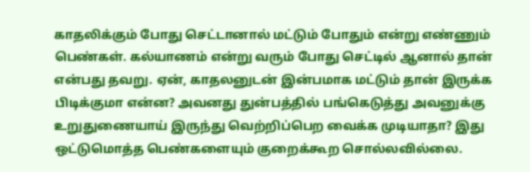காதலிக்கும் போது செட்டானால் மட்டும் போதும் என்று எண்ணும் பெண்கள். கல்யாணம் என்று வரும் போது செட்டில் ஆனால் தான் என்பது தவறு. ஏன், காதலனுடன் இன்பமாக மட்டும் தான் இருக்க பிடிக்குமா என்ன? அவனது துன்பத்தில் பங்கெடுத்து அவனுக்கு உறுதுணையாய் இருந்து வெற்றிப்பெற வைக்க முடியாதா? இது ஒட்டுமொத்த பெண்களையும் குறைக்கூற சொல்லவில்லை.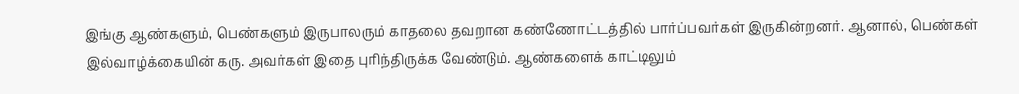இங்கு ஆண்களும், பெண்களும் இருபாலரும் காதலை தவறான கண்ணோட்டத்தில் பார்ப்பவர்கள் இருகின்றனர். ஆனால், பெண்கள் இல்வாழ்க்கையின் கரு. அவர்கள் இதை புரிந்திருக்க வேண்டும். ஆண்களைக் காட்டிலும்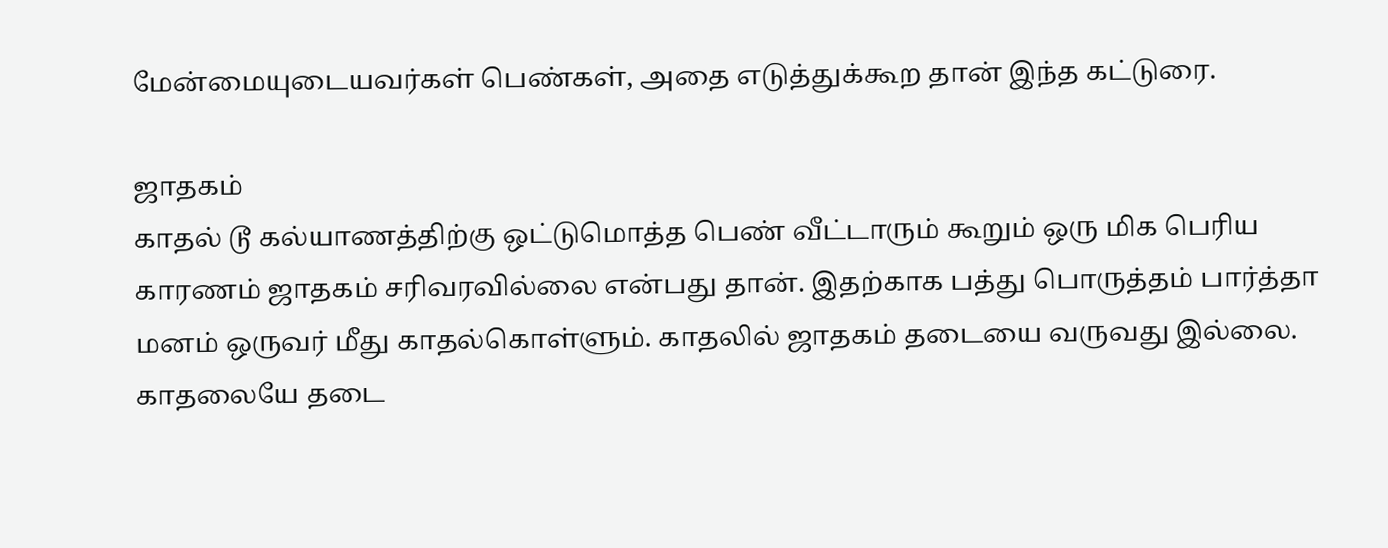மேன்மையுடையவர்கள் பெண்கள், அதை எடுத்துக்கூற தான் இந்த கட்டுரை.

ஜாதகம்
காதல் டூ கல்யாணத்திற்கு ஒட்டுமொத்த பெண் வீட்டாரும் கூறும் ஒரு மிக பெரிய காரணம் ஜாதகம் சரிவரவில்லை என்பது தான். இதற்காக பத்து பொருத்தம் பார்த்தா மனம் ஒருவர் மீது காதல்கொள்ளும். காதலில் ஜாதகம் தடையை வருவது இல்லை. காதலையே தடை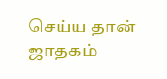செய்ய தான் ஜாதகம்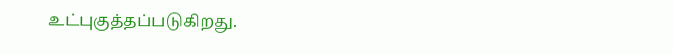உட்புகுத்தப்படுகிறது.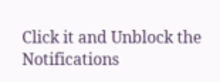Click it and Unblock the Notifications